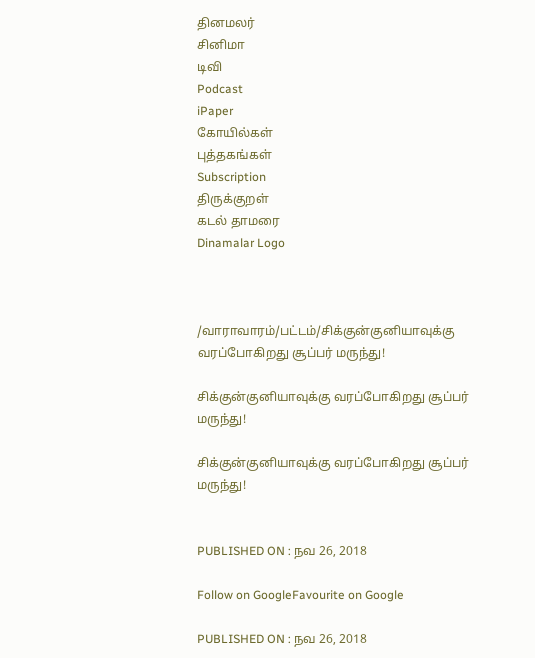தினமலர்
சினிமா
டிவி
Podcast
iPaper
கோயில்கள்
புத்தகங்கள்
Subscription
திருக்குறள்
கடல் தாமரை
Dinamalar Logo



/வாராவாரம்/பட்டம்/சிக்குன்குனியாவுக்கு வரப்போகிறது சூப்பர் மருந்து!

சிக்குன்குனியாவுக்கு வரப்போகிறது சூப்பர் மருந்து!

சிக்குன்குனியாவுக்கு வரப்போகிறது சூப்பர் மருந்து!


PUBLISHED ON : நவ 26, 2018

Follow on GoogleFavourite on Google

PUBLISHED ON : நவ 26, 2018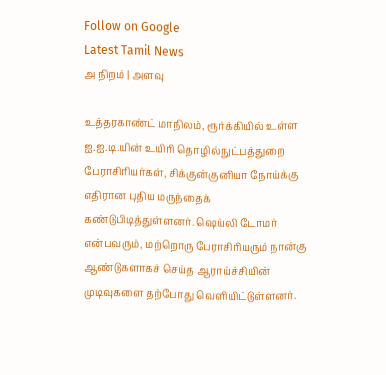Follow on Google
Latest Tamil News
அ நிறம் | அளவு

உத்தரகாண்ட் மாநிலம், ரூர்க்கியில் உள்ள ஐ.ஐ.டி.யின் உயிரி தொழில்நுட்பத்துறை பேராசிரியர்கள், சிக்குன்குனியா நோய்க்கு எதிரான புதிய மருந்தைக் கண்டுபிடித்துள்ளனர். ஷெய்லி டோமர் என்பவரும், மற்றொரு பேராசிரியரும் நான்கு ஆண்டுகளாகச் செய்த ஆராய்ச்சியின் முடிவுகளை தற்போது வெளியிட்டுள்ளனர்.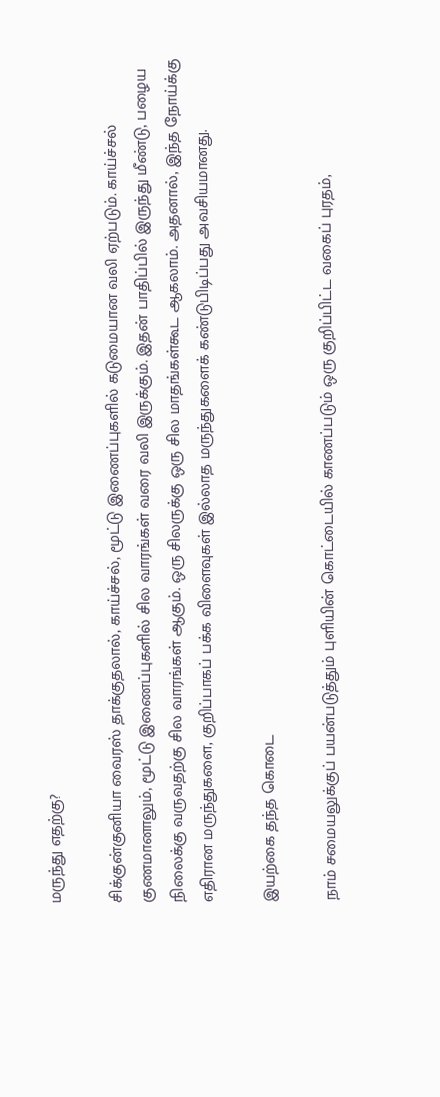மருந்து எதற்கு?

சிக்குன்குனியா வைரஸ் தாக்குதலால், காய்ச்சல், மூட்டு இணைப்புகளில் கடுமையான வலி ஏற்படும். காய்ச்சல் குணமானாலும், மூட்டு இணைப்புகளில் சில வாரங்கள் வரை வலி இருக்கும். இதன் பாதிப்பில் இருந்து மீண்டு, பழைய நிலைக்கு வருவதற்கு சில வாரங்கள் ஆகும். ஒரு சிலருக்கு ஒரு சில மாதங்கள்கூட ஆகலாம். அதனால், இந்த நோய்க்கு எதிரான மருந்துகளை, குறிப்பாகப் பக்க விளைவுகள் இல்லாத மருந்துகளைக் கண்டுபிடிப்பது அவசியமானது.

இயற்கை தந்த கொடை

நாம் சமையலுக்குப் பயன்படுத்தும் புளியின் கொட்டையில் காணப்படும் ஒரு குறிப்பிட்ட வகைப் புரதம்,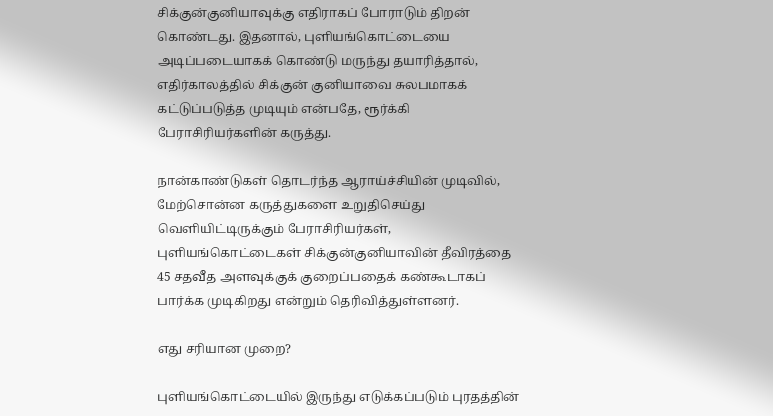சிக்குன்குனியாவுக்கு எதிராகப் போராடும் திறன் கொண்டது. இதனால், புளியங்கொட்டையை அடிப்படையாகக் கொண்டு மருந்து தயாரித்தால், எதிர்காலத்தில் சிக்குன் குனியாவை சுலபமாகக் கட்டுப்படுத்த முடியும் என்பதே, ரூர்க்கி பேராசிரியர்களின் கருத்து.

நான்காண்டுகள் தொடர்ந்த ஆராய்ச்சியின் முடிவில், மேற்சொன்ன கருத்துகளை உறுதிசெய்து வெளியிட்டிருக்கும் பேராசிரியர்கள், புளியங்கொட்டைகள் சிக்குன்குனியாவின் தீவிரத்தை 45 சதவீத அளவுக்குக் குறைப்பதைக் கண்கூடாகப் பார்க்க முடிகிறது என்றும் தெரிவித்துள்ளனர்.

எது சரியான முறை?

புளியங்கொட்டையில் இருந்து எடுக்கப்படும் புரதத்தின்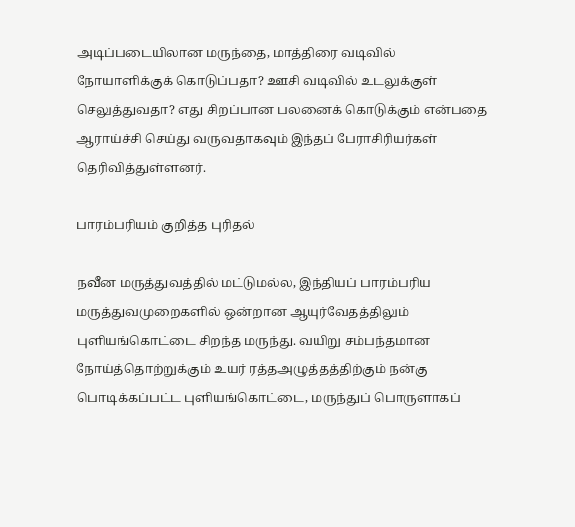அடிப்படையிலான மருந்தை, மாத்திரை வடிவில் நோயாளிக்குக் கொடுப்பதா? ஊசி வடிவில் உடலுக்குள் செலுத்துவதா? எது சிறப்பான பலனைக் கொடுக்கும் என்பதை ஆராய்ச்சி செய்து வருவதாகவும் இந்தப் பேராசிரியர்கள் தெரிவித்துள்ளனர்.

பாரம்பரியம் குறித்த புரிதல்

நவீன மருத்துவத்தில் மட்டுமல்ல, இந்தியப் பாரம்பரிய மருத்துவமுறைகளில் ஒன்றான ஆயுர்வேதத்திலும் புளியங்கொட்டை சிறந்த மருந்து. வயிறு சம்பந்தமான நோய்த்தொற்றுக்கும் உயர் ரத்தஅழுத்தத்திற்கும் நன்கு பொடிக்கப்பட்ட புளியங்கொட்டை, மருந்துப் பொருளாகப்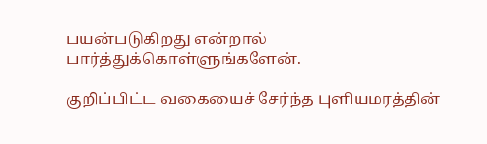பயன்படுகிறது என்றால் பார்த்துக்கொள்ளுங்களேன்.

குறிப்பிட்ட வகையைச் சேர்ந்த புளியமரத்தின்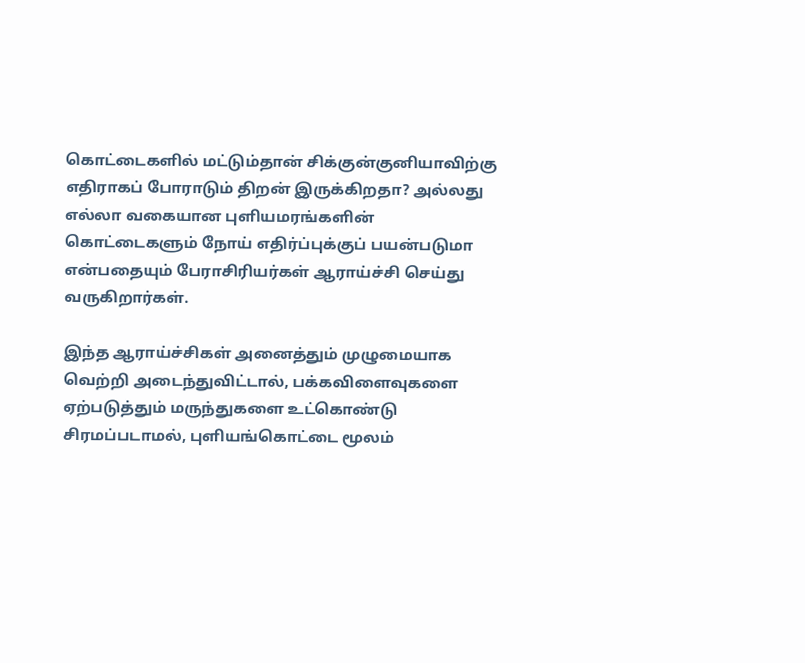கொட்டைகளில் மட்டும்தான் சிக்குன்குனியாவிற்கு எதிராகப் போராடும் திறன் இருக்கிறதா? அல்லது எல்லா வகையான புளியமரங்களின் கொட்டைகளும் நோய் எதிர்ப்புக்குப் பயன்படுமா என்பதையும் பேராசிரியர்கள் ஆராய்ச்சி செய்து வருகிறார்கள்.

இந்த ஆராய்ச்சிகள் அனைத்தும் முழுமையாக வெற்றி அடைந்துவிட்டால், பக்கவிளைவுகளை ஏற்படுத்தும் மருந்துகளை உட்கொண்டு சிரமப்படாமல், புளியங்கொட்டை மூலம்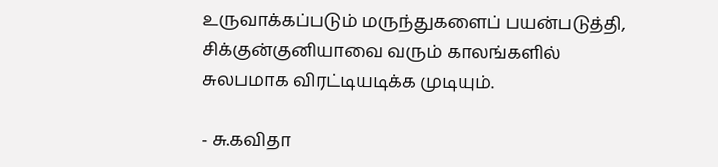உருவாக்கப்படும் மருந்துகளைப் பயன்படுத்தி, சிக்குன்குனியாவை வரும் காலங்களில் சுலபமாக விரட்டியடிக்க முடியும்.

- சு.கவிதா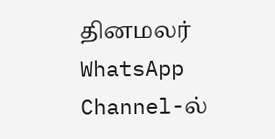தினமலர் WhatsApp Channel-ல்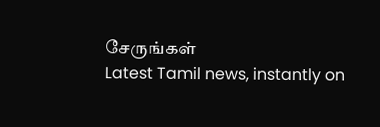சேருங்கள்
Latest Tamil news, instantly on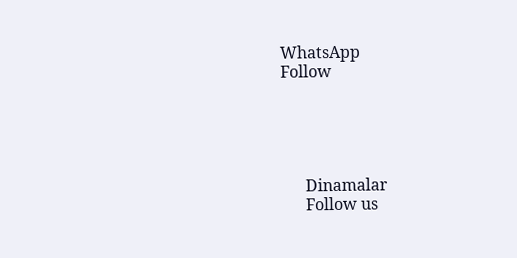WhatsApp
Follow





      Dinamalar
      Follow us